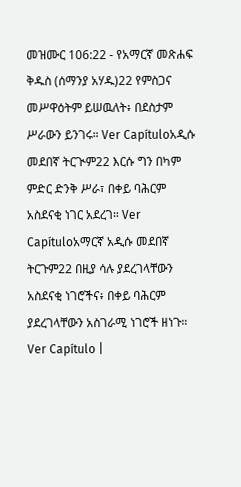መዝሙር 106:22 - የአማርኛ መጽሐፍ ቅዱስ (ሰማንያ አሃዱ)22 የምስጋና መሥዋዕትም ይሠዉለት፥ በደስታም ሥራውን ይንገሩ። Ver Capítuloአዲሱ መደበኛ ትርጒም22 እርሱ ግን በካም ምድር ድንቅ ሥራ፣ በቀይ ባሕርም አስደናቂ ነገር አደረገ። Ver Capítuloአማርኛ አዲሱ መደበኛ ትርጉም22 በዚያ ሳሉ ያደረገላቸውን አስደናቂ ነገሮችና፥ በቀይ ባሕርም ያደረገላቸውን አስገራሚ ነገሮች ዘነጉ። Ver Capítulo |